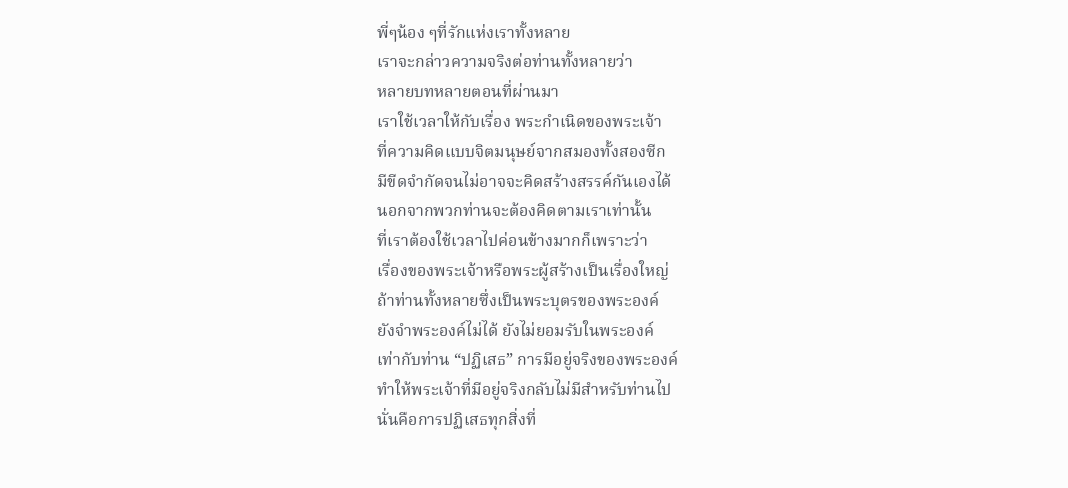พี่ๆน้อง ๆที่รักแห่งเราทั้งหลาย
เราจะกล่าวความจริงต่อท่านทั้งหลายว่า
หลายบทหลายตอนที่ผ่านมา
เราใช้เวลาให้กับเรื่อง พระกำเนิดของพระเจ้า
ที่ความคิดแบบจิตมนุษย์จากสมองทั้งสองซีก
มีขีดจำกัดจนไม่อาจจะคิดสร้างสรรค์กันเองได้
นอกจากพวกท่านจะต้องคิดตามเราเท่านั้น
ที่เราต้องใช้เวลาไปค่อนข้างมากก็เพราะว่า
เรื่องของพระเจ้าหรือพระผู้สร้างเป็นเรื่องใหญ่
ถ้าท่านทั้งหลายซึ่งเป็นพระบุตรของพระองค์
ยังจำพระองค์ไม่ได้ ยังไม่ยอมรับในพระองค์
เท่ากับท่าน “ปฏิเสธ” การมีอยู่จริงของพระองค์
ทำให้พระเจ้าที่มีอยู่จริงกลับไม่มีสำหรับท่านไป
นั่นคือการปฏิเสธทุกสิ่งที่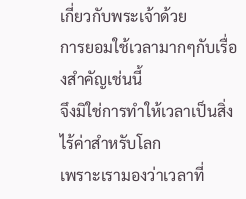เกี่ยวกับพระเจ้าด้วย
การยอมใช้เวลามากๆกับเรื่องสำคัญเช่นนี้
จึงมิใช่การทำให้เวลาเป็นสิ่งไร้ค่าสำหรับโลก
เพราะเรามองว่าเวลาที่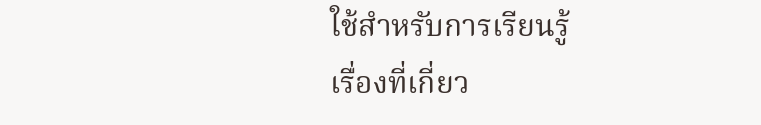ใช้สำหรับการเรียนรู้
เรื่องที่เกี่ยว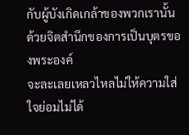กับผู้บังเกิดเกล้าของพวกเรานั้น
ด้วยจิตสำนึกของการเป็นบุตรของพระองค์
จะละเลยเหลวไหลไม่ให้ความใส่ใจย่อมไม่ได้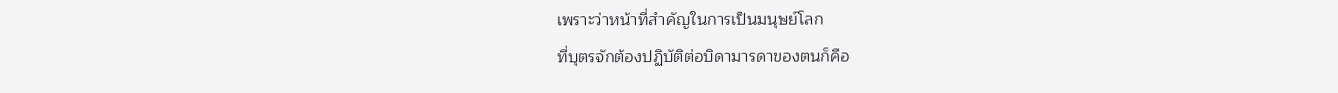เพราะว่าหน้าที่สำคัญในการเป็นมนุษย์โลก
ที่บุตรจักต้องปฏิบัติต่อบิดามารดาของตนก็คือ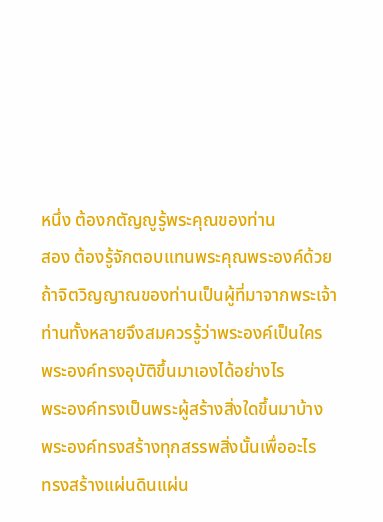หนึ่ง ต้องกตัญญูรู้พระคุณของท่าน
สอง ต้องรู้จักตอบแทนพระคุณพระองค์ด้วย
ถ้าจิตวิญญาณของท่านเป็นผู้ที่มาจากพระเจ้า
ท่านทั้งหลายจึงสมควรรู้ว่าพระองค์เป็นใคร
พระองค์ทรงอุบัติขึ้นมาเองได้อย่างไร
พระองค์ทรงเป็นพระผู้สร้างสิ่งใดขึ้นมาบ้าง
พระองค์ทรงสร้างทุกสรรพสิ่งนั้นเพื่ออะไร
ทรงสร้างแผ่นดินแผ่น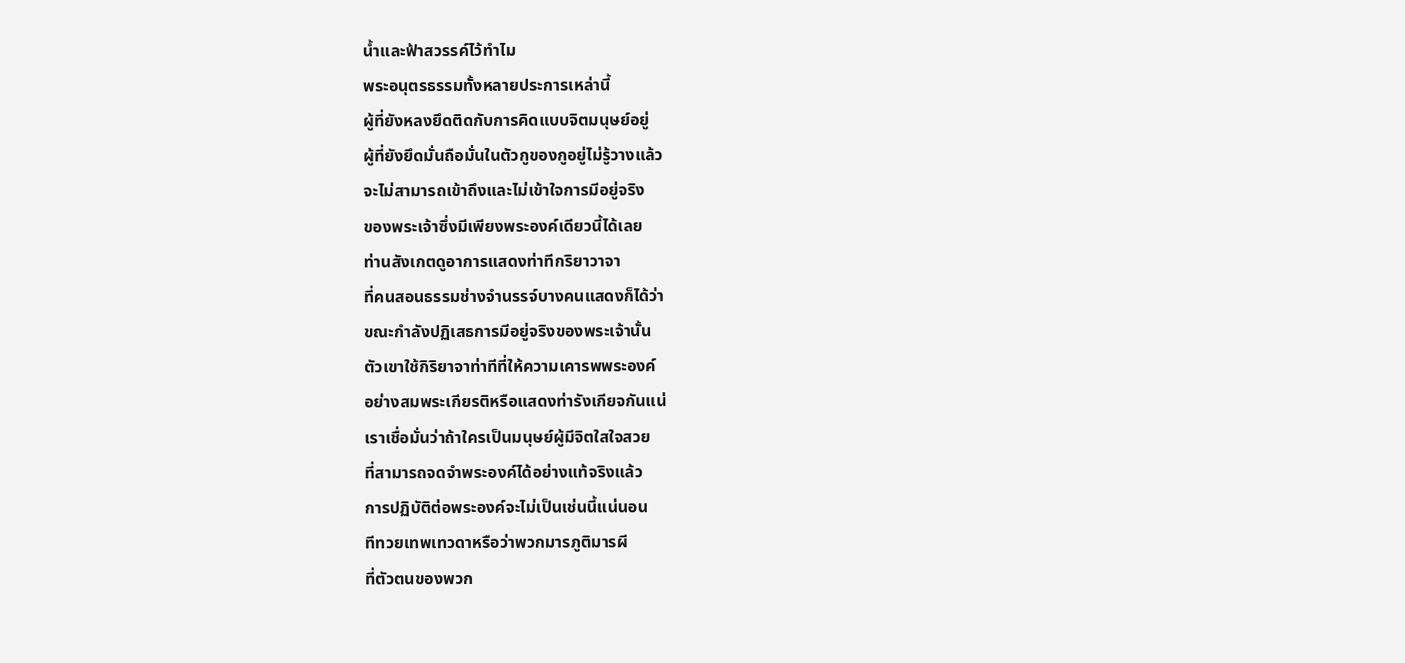น้ำและฟ้าสวรรค์ไว้ทำไม
พระอนุตรธรรมทั้งหลายประการเหล่านี้
ผู้ที่ยังหลงยึดติดกับการคิดแบบจิตมนุษย์อยู่
ผู้ที่ยังยึดมั่นถือมั่นในตัวกูของกูอยู่ไม่รู้วางแล้ว
จะไม่สามารถเข้าถึงและไม่เข้าใจการมีอยู่จริง
ของพระเจ้าซึ่งมีเพียงพระองค์เดียวนี้ได้เลย
ท่านสังเกตดูอาการแสดงท่าทีกริยาวาจา
ที่คนสอนธรรมช่างจำนรรจ์บางคนแสดงก็ได้ว่า
ขณะกำลังปฏิเสธการมีอยู่จริงของพระเจ้านั้น
ตัวเขาใช้กิริยาจาท่าทีที่ให้ความเคารพพระองค์
อย่างสมพระเกียรติหรือแสดงท่ารังเกียจกันแน่
เราเชื่อมั่นว่าถ้าใครเป็นมนุษย์ผู้มีจิตใสใจสวย
ที่สามารถจดจำพระองค์ได้อย่างแท้จริงแล้ว
การปฏิบัติต่อพระองค์จะไม่เป็นเช่นนี้แน่นอน
ทีทวยเทพเทวดาหรือว่าพวกมารภูติมารผี
ที่ตัวตนของพวก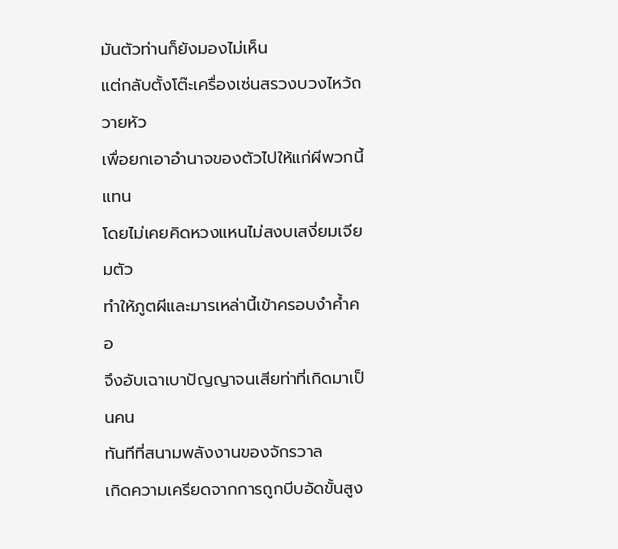มันตัวท่านก็ยังมองไม่เห็น
แต่กลับตั้งโต๊ะเครื่องเซ่นสรวงบวงไหว้ถวายหัว
เพื่อยกเอาอำนาจของตัวไปให้แก่ผีพวกนี้แทน
โดยไม่เคยคิดหวงแหนไม่สงบเสงี่ยมเจียมตัว
ทำให้ภูตผีและมารเหล่านี้เข้าครอบงำค้ำคอ
จึงอับเฉาเบาปัญญาจนเสียท่าที่เกิดมาเป็นคน
ทันทีที่สนามพลังงานของจักรวาล
เกิดความเครียดจากการถูกบีบอัดขั้นสูง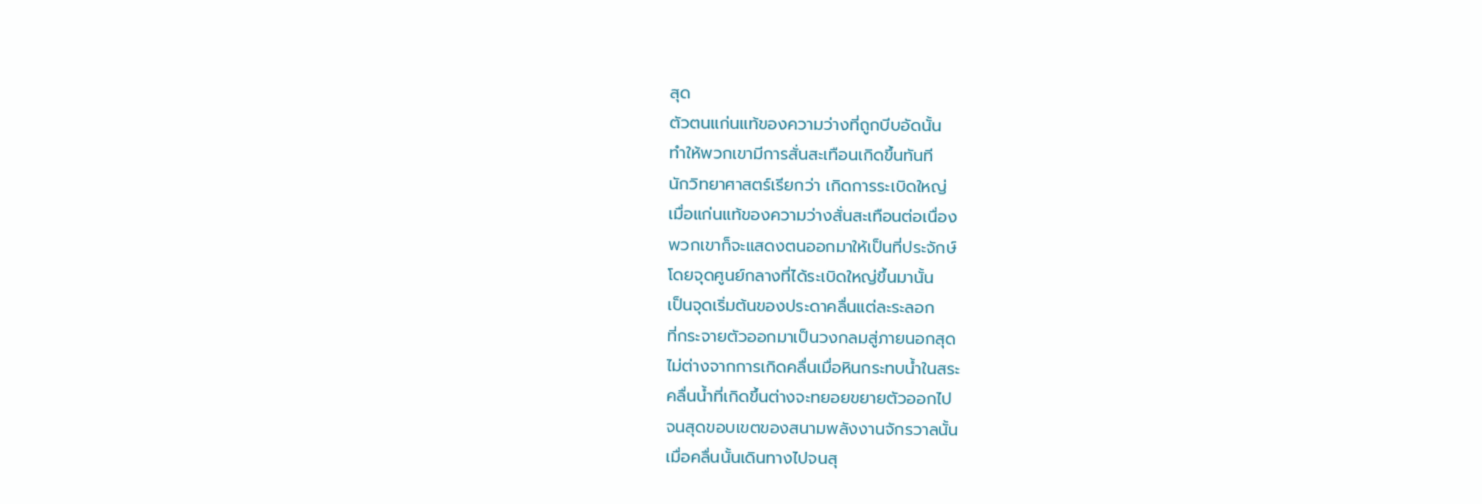สุด
ตัวตนแก่นแท้ของความว่างที่ถูกบีบอัดนั้น
ทำให้พวกเขามีการสั่นสะเทือนเกิดขึ้นทันที
นักวิทยาศาสตร์เรียกว่า เกิดการระเบิดใหญ่
เมื่อแก่นแท้ของความว่างสั่นสะเทือนต่อเนื่อง
พวกเขาก็จะแสดงตนออกมาให้เป็นที่ประจักษ์
โดยจุดศูนย์กลางที่ได้ระเบิดใหญ่ขึ้นมานั้น
เป็นจุดเริ่มต้นของประดาคลื่นแต่ละระลอก
ที่กระจายตัวออกมาเป็นวงกลมสู่ภายนอกสุด
ไม่ต่างจากการเกิดคลื่นเมื่อหินกระทบน้ำในสระ
คลื่นน้ำที่เกิดขึ้นต่างจะทยอยขยายตัวออกไป
จนสุดขอบเขตของสนามพลังงานจักรวาลนั้น
เมื่อคลื่นนั้นเดินทางไปจนสุ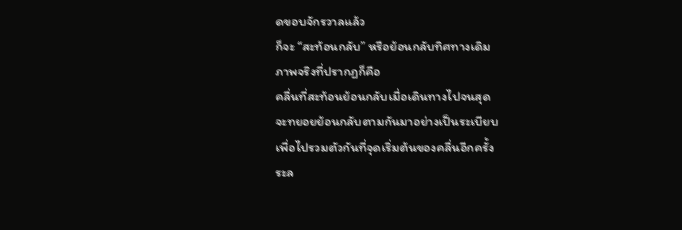ดขอบจักรวาลแล้ว
ก็จะ “สะท้อนกลับ” หรือย้อนกลับทิศทางเดิม
ภาพจริงที่ปรากฏก็คือ
คลื่นที่สะท้อนย้อนกลับเมื่อเดินทางไปจนสุด
จะทยอยย้อนกลับตามกันมาอย่างเป็นระเบียบ
เพื่อไปรวมตัวกันที่จุดเริ่มต้นของคลื่นอีกครั้ง
ระล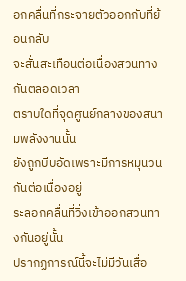อกคลื่นที่กระจายตัวออกกับที่ย้อนกลับ
จะสั่นสะเทือนต่อเนื่องสวนทางกันตลอดเวลา
ตราบใดที่จุดศูนย์กลางของสนามพลังงานนั้น
ยังถูกบีบอัดเพราะมีการหมุนวนกันต่อเนื่องอยู่
ระลอกคลื่นที่วิ่งเข้าออกสวนทางกันอยู่นั้น
ปรากฏการณ์นี้จะไม่มีวันเสื่อ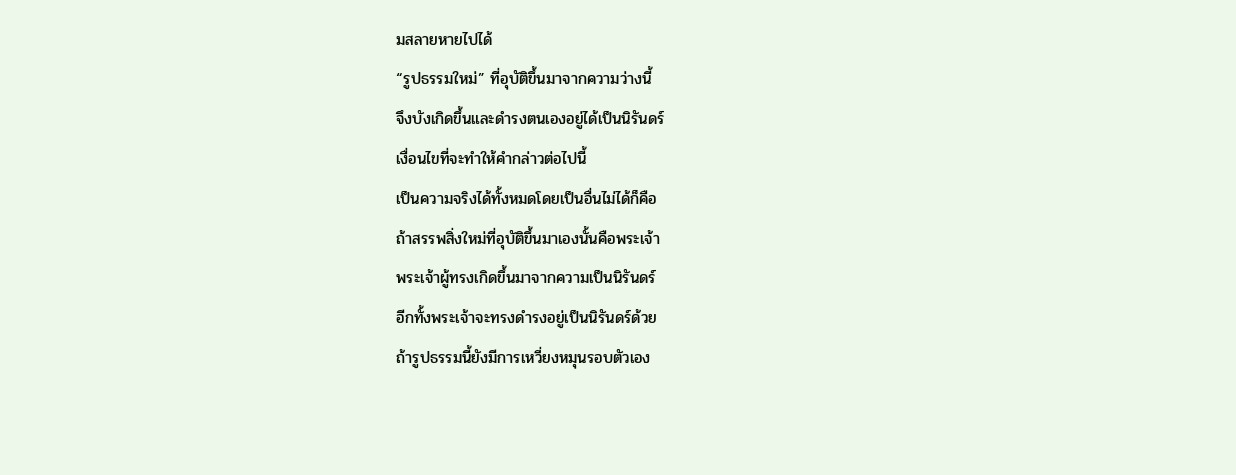มสลายหายไปได้
“รูปธรรมใหม่” ที่อุบัติขึ้นมาจากความว่างนี้
จึงบังเกิดขึ้นและดำรงตนเองอยู่ได้เป็นนิรันดร์
เงื่อนไขที่จะทำให้คำกล่าวต่อไปนี้
เป็นความจริงได้ทั้งหมดโดยเป็นอื่นไม่ได้ก็คือ
ถ้าสรรพสิ่งใหม่ที่อุบัติขึ้นมาเองนั้นคือพระเจ้า
พระเจ้าผู้ทรงเกิดขึ้นมาจากความเป็นนิรันดร์
อีกทั้งพระเจ้าจะทรงดำรงอยู่เป็นนิรันดร์ด้วย
ถ้ารูปธรรมนี้ยังมีการเหวี่ยงหมุนรอบตัวเอง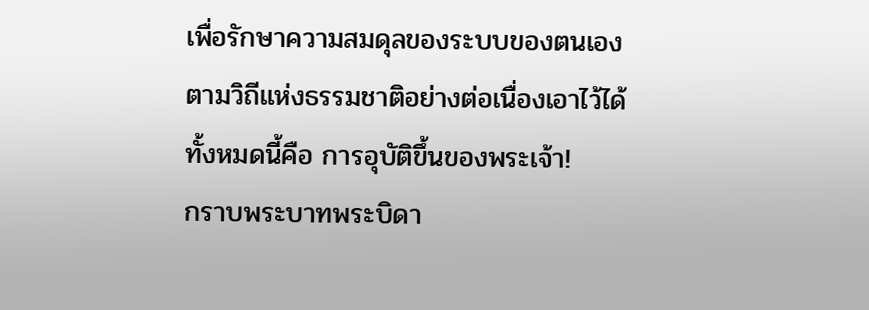เพื่อรักษาความสมดุลของระบบของตนเอง
ตามวิถีแห่งธรรมชาติอย่างต่อเนื่องเอาไว้ได้
ทั้งหมดนี้คือ การอุบัติขึ้นของพระเจ้า!
กราบพระบาทพระบิดา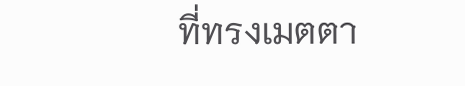ที่ทรงเมตตา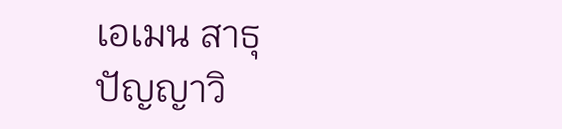เอเมน สาธุ
ปัญญาวิ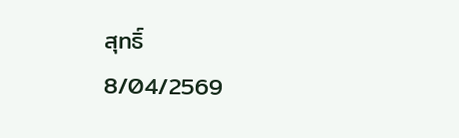สุทธิ์
8/04/2569